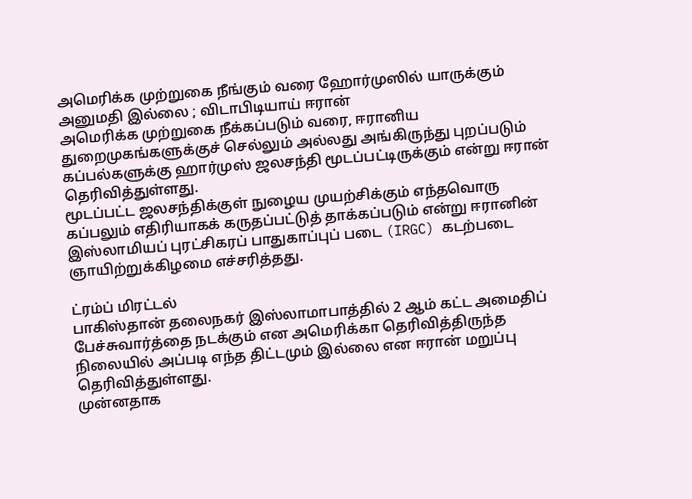அமெரிக்க முற்றுகை நீங்கும் வரை ஹோர்முஸில் யாருக்கும் அனுமதி இல்லை ; விடாபிடியாய் ஈரான்
அமெரிக்க முற்றுகை நீக்கப்படும் வரை, ஈரானிய துறைமுகங்களுக்குச் செல்லும் அல்லது அங்கிருந்து புறப்படும் கப்பல்களுக்கு ஹார்முஸ் ஜலசந்தி மூடப்பட்டிருக்கும் என்று ஈரான் தெரிவித்துள்ளது.
மூடப்பட்ட ஜலசந்திக்குள் நுழைய முயற்சிக்கும் எந்தவொரு கப்பலும் எதிரியாகக் கருதப்பட்டுத் தாக்கப்படும் என்று ஈரானின் இஸ்லாமியப் புரட்சிகரப் பாதுகாப்புப் படை (IRGC) கடற்படை ஞாயிற்றுக்கிழமை எச்சரித்தது.

ட்ரம்ப் மிரட்டல்
பாகிஸ்தான் தலைநகர் இஸ்லாமாபாத்தில் 2 ஆம் கட்ட அமைதிப் பேச்சுவார்த்தை நடக்கும் என அமெரிக்கா தெரிவித்திருந்த நிலையில் அப்படி எந்த திட்டமும் இல்லை என ஈரான் மறுப்பு தெரிவித்துள்ளது.
முன்னதாக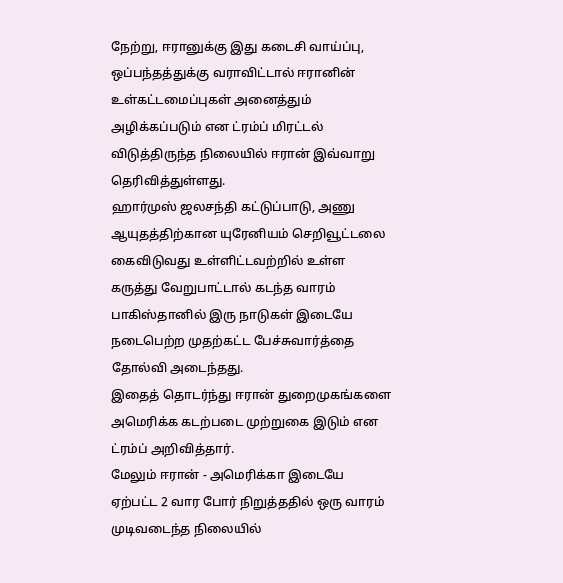நேற்று, ஈரானுக்கு இது கடைசி வாய்ப்பு, ஒப்பந்தத்துக்கு வராவிட்டால் ஈரானின் உள்கட்டமைப்புகள் அனைத்தும் அழிக்கப்படும் என ட்ரம்ப் மிரட்டல் விடுத்திருந்த நிலையில் ஈரான் இவ்வாறு தெரிவித்துள்ளது.
ஹார்முஸ் ஜலசந்தி கட்டுப்பாடு, அணு ஆயுதத்திற்கான யுரேனியம் செறிவூட்டலை கைவிடுவது உள்ளிட்டவற்றில் உள்ள கருத்து வேறுபாட்டால் கடந்த வாரம் பாகிஸ்தானில் இரு நாடுகள் இடையே நடைபெற்ற முதற்கட்ட பேச்சுவார்த்தை தோல்வி அடைந்தது.
இதைத் தொடர்ந்து ஈரான் துறைமுகங்களை அமெரிக்க கடற்படை முற்றுகை இடும் என ட்ரம்ப் அறிவித்தார்.
மேலும் ஈரான் - அமெரிக்கா இடையே ஏற்பட்ட 2 வார போர் நிறுத்ததில் ஒரு வாரம் முடிவடைந்த நிலையில்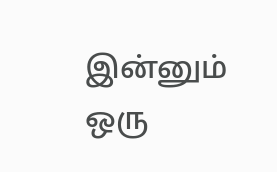இன்னும் ஒரு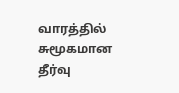வாரத்தில் சுமூகமான தீர்வு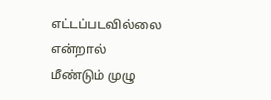எட்டப்படவில்லை என்றால் மீண்டும் முழு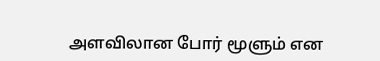அளவிலான போர் மூளும் என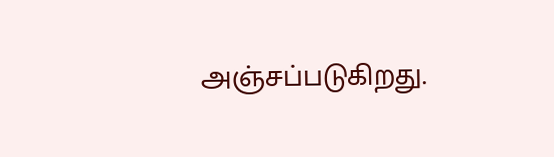அஞ்சப்படுகிறது.